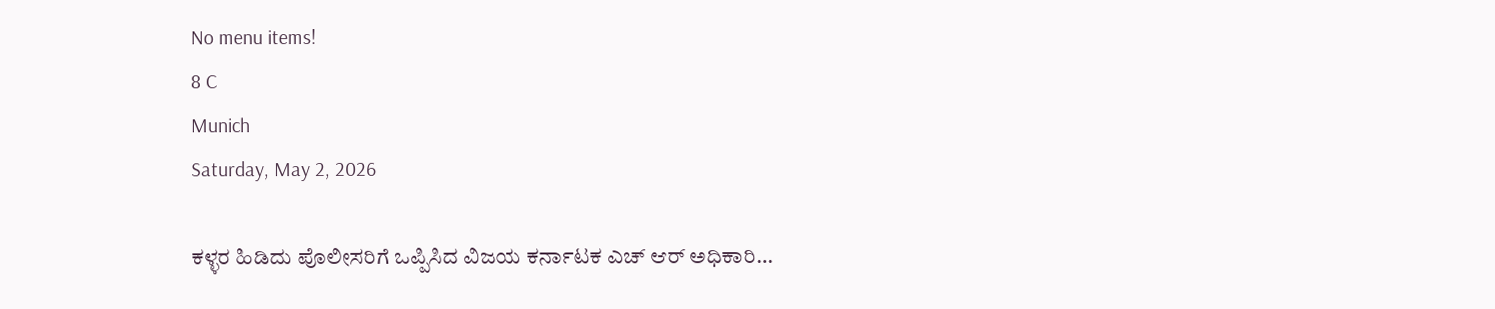No menu items!
8 C
Munich
Saturday, May 2, 2026

ಕಳ್ಳರ ಹಿಡಿದು ಪೊಲೀಸರಿಗೆ ಒಪ್ಪಿಸಿದ ವಿಜಯ ಕರ್ನಾಟಕ ಎಚ್ ಆರ್ ಅಧಿಕಾರಿ…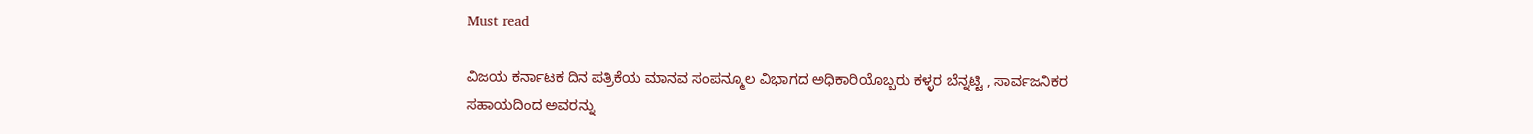Must read

ವಿಜಯ ಕರ್ನಾಟಕ ದಿನ ಪತ್ರಿಕೆಯ ಮಾನವ ಸಂಪನ್ಮೂಲ ವಿಭಾಗದ ಅಧಿಕಾರಿಯೊಬ್ಬರು ಕಳ್ಳರ ಬೆನ್ನಟ್ಟಿ , ಸಾರ್ವಜನಿಕರ ಸಹಾಯದಿಂದ ಅವರನ್ನು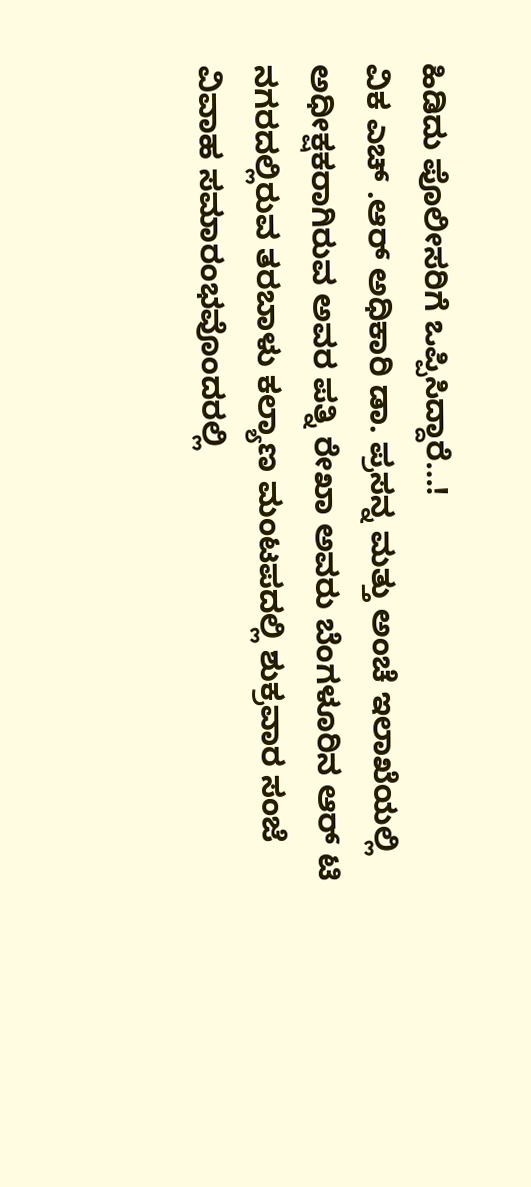ಹಿಡಿದು ಪೊಲೀಸರಿಗೆ ಒಪ್ಪಿಸಿದ್ದಾರೆ…!
ವಿಕ ಎಚ್ .ಆರ್ ಅಧಿಕಾರಿ ಡಾ. ಪ್ರಸನ್ನ ಮತ್ತು ಅಂಚೆ ಇಲಾಖೆಯಲ್ಲಿ ಅಧೀಕ್ಷಕರಾಗಿರುವ ಅವರ ಪತ್ನಿ ರೇಖಾ ಅವರು ಬೆಂಗಳೂರಿನ ಆರ್ ಟಿ ನಗರದಲ್ಲಿರುವ ತರಬಾಳು ಕಲ್ಯಾಣ ಮಂಟಪದಲ್ಲಿ ಶುಕ್ರವಾರ ಸಂಜೆ ವಿವಾಹ ಸಮಾರಂಭವೊಂದರಲ್ಲಿ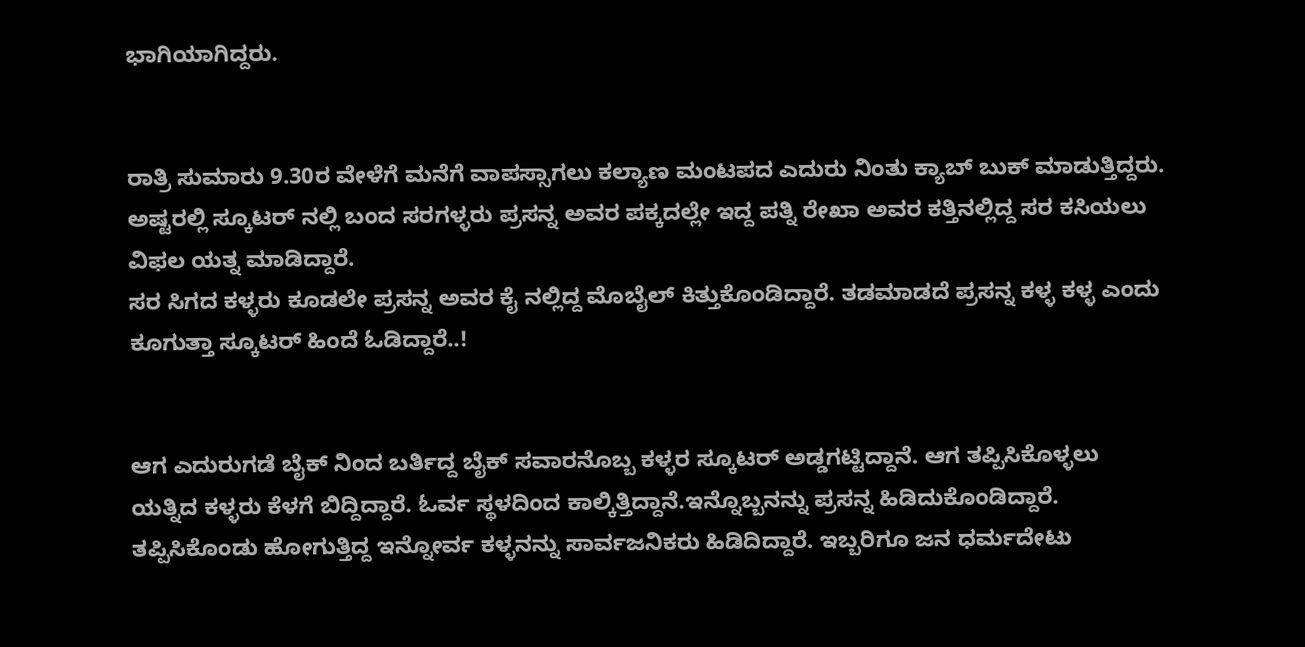ಭಾಗಿಯಾಗಿದ್ದರು.


ರಾತ್ರಿ‌ ಸುಮಾರು 9.30ರ ವೇಳೆಗೆ ಮನೆಗೆ ವಾಪಸ್ಸಾಗಲು ಕಲ್ಯಾಣ ಮಂಟಪದ ಎದುರು ನಿಂತು ಕ್ಯಾಬ್ ಬುಕ್ ಮಾಡುತ್ತಿದ್ದರು. ಅಷ್ಟರಲ್ಲಿ ಸ್ಕೂಟರ್ ನಲ್ಲಿ ಬಂದ ಸರಗಳ್ಳರು ಪ್ರಸನ್ನ ಅವರ ಪಕ್ಕದಲ್ಲೇ‌ ಇದ್ದ ಪತ್ನಿ ರೇಖಾ ಅವರ ಕತ್ತಿನಲ್ಲಿದ್ದ ಸರ ಕಸಿಯಲು ವಿಫಲ ಯತ್ನ ಮಾಡಿದ್ದಾರೆ.
ಸರ ಸಿಗದ ಕಳ್ಳರು ಕೂಡಲೇ ಪ್ರಸನ್ನ ಅವರ ಕೈ ನಲ್ಲಿದ್ದ ಮೊಬೈಲ್ ಕಿತ್ತುಕೊಂಡಿದ್ದಾರೆ. ತಡಮಾಡದೆ ಪ್ರಸನ್ನ ಕಳ್ಳ ಕಳ್ಳ ಎಂದು ಕೂಗುತ್ತಾ ಸ್ಕೂಟರ್ ಹಿಂದೆ ಓಡಿದ್ದಾರೆ‌..!


ಆಗ ಎದುರುಗಡೆ ಬೈಕ್ ನಿಂದ ಬರ್ತಿದ್ದ ಬೈಕ್ ಸವಾರನೊಬ್ಬ ಕಳ್ಳರ ಸ್ಕೂಟರ್ ಅಡ್ಡಗಟ್ಟಿದ್ದಾನೆ. ಆಗ ತಪ್ಪಿಸಿಕೊಳ್ಳಲು ಯತ್ನಿದ ಕಳ್ಳರು ಕೆಳಗೆ ಬಿದ್ದಿದ್ದಾರೆ. ಓರ್ವ ಸ್ಥಳದಿಂದ ಕಾಲ್ಕಿತ್ತಿದ್ದಾನೆ.ಇನ್ನೊಬ್ಬನನ್ನು ಪ್ರಸನ್ನ ಹಿಡಿದುಕೊಂಡಿದ್ದಾರೆ. ತಪ್ಪಿಸಿಕೊಂಡು ಹೋಗುತ್ತಿದ್ದ ಇನ್ನೋರ್ವ ಕಳ್ಳನನ್ನು ಸಾರ್ವಜನಿಕರು ಹಿಡಿದಿದ್ದಾರೆ. ಇಬ್ಬರಿಗೂ ಜನ ಧರ್ಮದೇಟು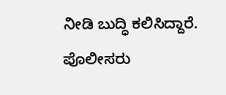ನೀಡಿ ಬುದ್ಧಿ ಕಲಿಸಿದ್ದಾರೆ. ಪೊಲೀಸರು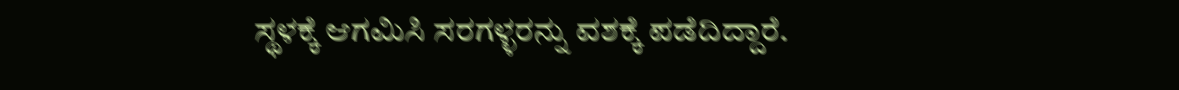ಸ್ಥಳಕ್ಕೆ ಆಗಮಿಸಿ ಸರಗಳ್ಳರನ್ನು ವಶಕ್ಕೆ ಪಡೆದಿದ್ದಾರೆ.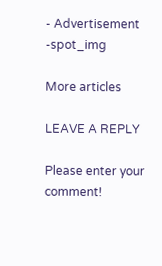- Advertisement -spot_img

More articles

LEAVE A REPLY

Please enter your comment!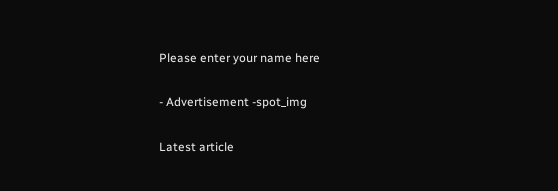Please enter your name here

- Advertisement -spot_img

Latest article